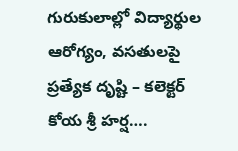గురుకులాల్లో విద్యార్థుల ఆరోగ్యం, వసతులపై ప్రత్యేక దృష్టి – కలెక్టర్ కోయ శ్రీ హర్ష….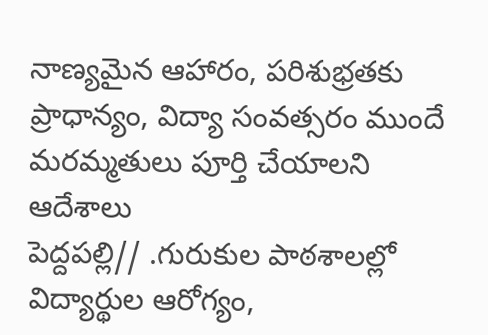నాణ్యమైన ఆహారం, పరిశుభ్రతకు ప్రాధాన్యం, విద్యా సంవత్సరం ముందే మరమ్మతులు పూర్తి చేయాలని ఆదేశాలు
పెద్దపల్లి// .గురుకుల పాఠశాలల్లో విద్యార్థుల ఆరోగ్యం,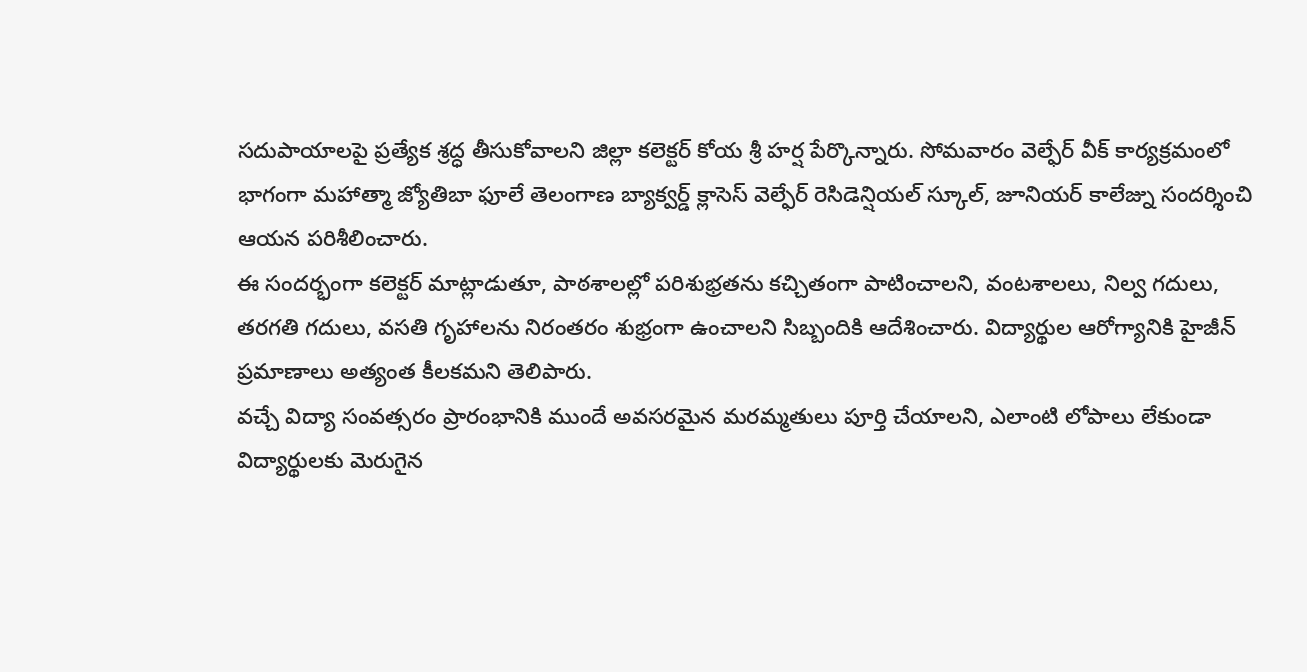సదుపాయాలపై ప్రత్యేక శ్రద్ధ తీసుకోవాలని జిల్లా కలెక్టర్ కోయ శ్రీ హర్ష పేర్కొన్నారు. సోమవారం వెల్ఫేర్ వీక్ కార్యక్రమంలో భాగంగా మహాత్మా జ్యోతిబా ఫూలే తెలంగాణ బ్యాక్వర్డ్ క్లాసెస్ వెల్ఫేర్ రెసిడెన్షియల్ స్కూల్, జూనియర్ కాలేజ్ను సందర్శించి ఆయన పరిశీలించారు.
ఈ సందర్భంగా కలెక్టర్ మాట్లాడుతూ, పాఠశాలల్లో పరిశుభ్రతను కచ్చితంగా పాటించాలని, వంటశాలలు, నిల్వ గదులు, తరగతి గదులు, వసతి గృహాలను నిరంతరం శుభ్రంగా ఉంచాలని సిబ్బందికి ఆదేశించారు. విద్యార్థుల ఆరోగ్యానికి హైజీన్ ప్రమాణాలు అత్యంత కీలకమని తెలిపారు.
వచ్చే విద్యా సంవత్సరం ప్రారంభానికి ముందే అవసరమైన మరమ్మతులు పూర్తి చేయాలని, ఎలాంటి లోపాలు లేకుండా విద్యార్థులకు మెరుగైన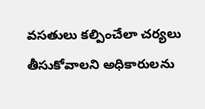వసతులు కల్పించేలా చర్యలు తీసుకోవాలని అధికారులను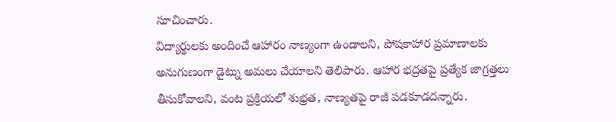సూచించారు.
విద్యార్థులకు అందించే ఆహారం నాణ్యంగా ఉండాలని, పోషకాహార ప్రమాణాలకు అనుగుణంగా డైట్ను అమలు చేయాలని తెలిపారు. ఆహార భద్రతపై ప్రత్యేక జాగ్రత్తలు తీసుకోవాలని, వంట ప్రక్రియలో శుభ్రత, నాణ్యతపై రాజీ పడకూడదన్నారు.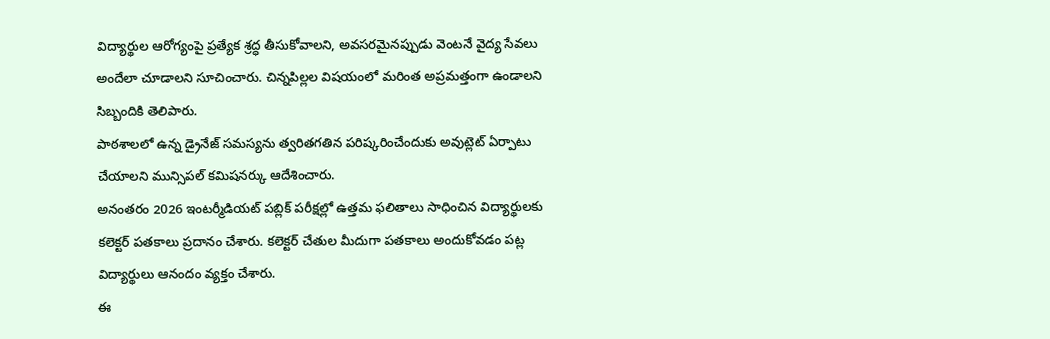విద్యార్థుల ఆరోగ్యంపై ప్రత్యేక శ్రద్ధ తీసుకోవాలని, అవసరమైనప్పుడు వెంటనే వైద్య సేవలు అందేలా చూడాలని సూచించారు. చిన్నపిల్లల విషయంలో మరింత అప్రమత్తంగా ఉండాలని సిబ్బందికి తెలిపారు.
పాఠశాలలో ఉన్న డ్రైనేజ్ సమస్యను త్వరితగతిన పరిష్కరించేందుకు అవుట్లెట్ ఏర్పాటు చేయాలని మున్సిపల్ కమిషనర్కు ఆదేశించారు.
అనంతరం 2026 ఇంటర్మీడియట్ పబ్లిక్ పరీక్షల్లో ఉత్తమ ఫలితాలు సాధించిన విద్యార్థులకు కలెక్టర్ పతకాలు ప్రదానం చేశారు. కలెక్టర్ చేతుల మీదుగా పతకాలు అందుకోవడం పట్ల విద్యార్థులు ఆనందం వ్యక్తం చేశారు.
ఈ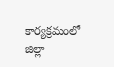కార్యక్రమంలో జిల్లా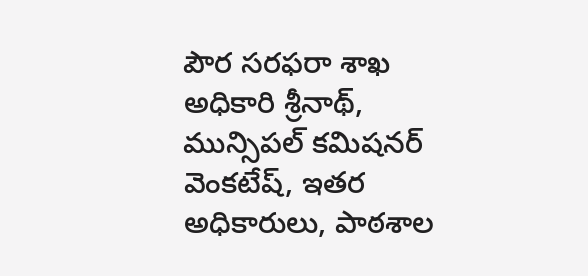పౌర సరఫరా శాఖ అధికారి శ్రీనాథ్, మున్సిపల్ కమిషనర్ వెంకటేష్, ఇతర అధికారులు, పాఠశాల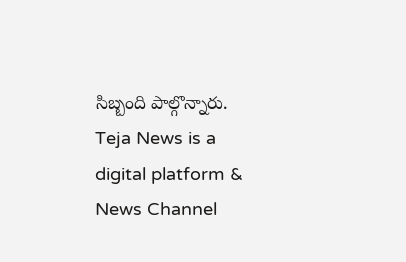సిబ్బంది పాల్గొన్నారు.
Teja News is a digital platform & News Channel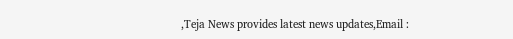,Teja News provides latest news updates,Email :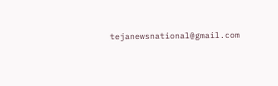tejanewsnational@gmail.com